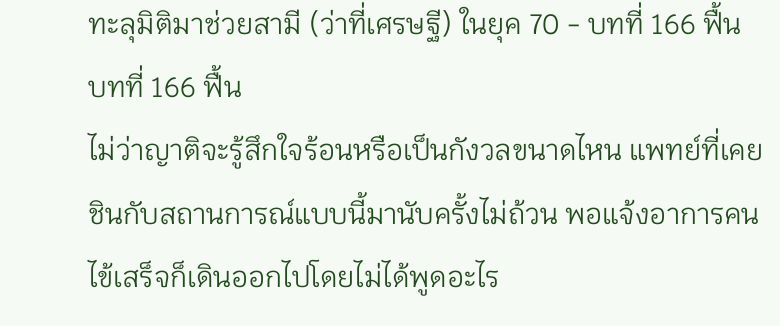ทะลุมิติมาช่วยสามี (ว่าที่เศรษฐี) ในยุค 70 - บทที่ 166 ฟื้น
บทที่ 166 ฟื้น
ไม่ว่าญาติจะรู้สึกใจร้อนหรือเป็นกังวลขนาดไหน แพทย์ที่เคยชินกับสถานการณ์แบบนี้มานับครั้งไม่ถ้วน พอแจ้งอาการคนไข้เสร็จก็เดินออกไปโดยไม่ได้พูดอะไร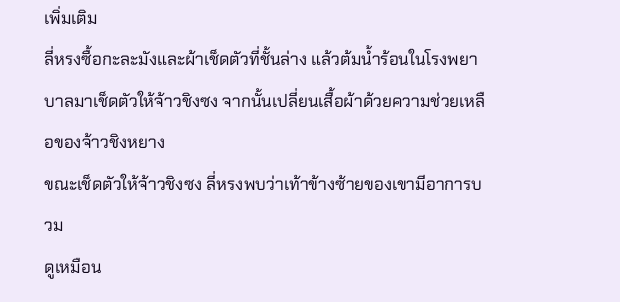เพิ่มเติม
ลี่หรงซื้อกะละมังและผ้าเช็ดตัวที่ชั้นล่าง แล้วต้มน้ำร้อนในโรงพยาบาลมาเช็ดตัวให้จ้าวชิงซง จากนั้นเปลี่ยนเสื้อผ้าด้วยความช่วยเหลือของจ้าวชิงหยาง
ขณะเช็ดตัวให้จ้าวชิงซง ลี่หรงพบว่าเท้าข้างซ้ายของเขามีอาการบวม
ดูเหมือน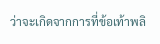ว่าจะเกิดจากการที่ข้อเท้าพลิ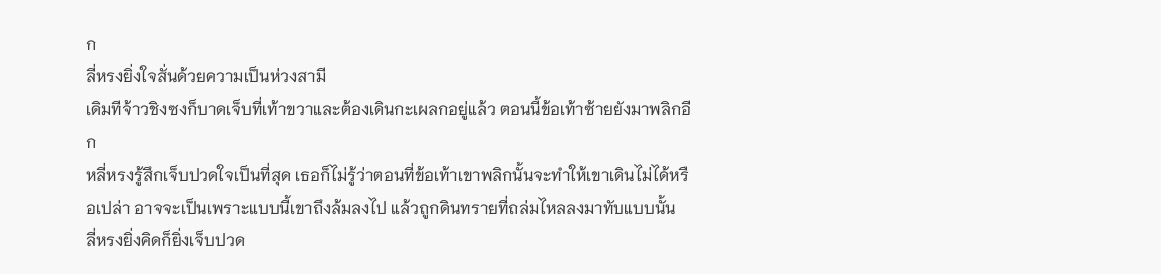ก
ลี่หรงยิ่งใจสั่นด้วยความเป็นห่วงสามี
เดิมทีจ้าวชิงซงก็บาดเจ็บที่เท้าขวาและต้องเดินกะเผลกอยู่แล้ว ตอนนี้ข้อเท้าซ้ายยังมาพลิกอีก
หลี่หรงรู้สึกเจ็บปวดใจเป็นที่สุด เธอก็ไม่รู้ว่าตอนที่ข้อเท้าเขาพลิกนั้นจะทำให้เขาเดินไม่ได้หรือเปล่า อาจจะเป็นเพราะแบบนี้เขาถึงล้มลงไป แล้วถูกดินทรายที่ถล่มไหลลงมาทับแบบนั้น
ลี่หรงยิ่งคิดก็ยิ่งเจ็บปวด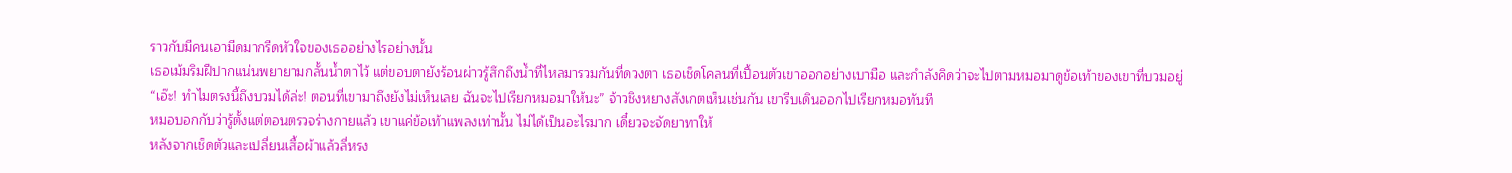ราวกับมีคนเอามีดมากรีดหัวใจของเธออย่างไรอย่างนั้น
เธอเม้มริมฝีปากแน่นพยายามกลั้นน้ำตาไว้ แต่ขอบตายังร้อนผ่าวรู้สึกถึงน้ำที่ไหลมารวมกันที่ดวงตา เธอเช็ดโคลนที่เปื้อนตัวเขาออกอย่างเบามือ และกำลังคิดว่าจะไปตามหมอมาดูข้อเท้าของเขาที่บวมอยู่
“เอ๊ะ! ทำไมตรงนี้ถึงบวมได้ล่ะ! ตอนที่เขามาถึงยังไม่เห็นเลย ฉันจะไปเรียกหมอมาให้นะ” จ้าวชิงหยางสังเกตเห็นเช่นกัน เขารีบเดินออกไปเรียกหมอทันที
หมอบอกกับว่ารู้ตั้งแต่ตอนตรวจร่างกายแล้ว เขาแค่ข้อเท้าแพลงเท่านั้น ไม่ได้เป็นอะไรมาก เดี๋ยวจะจัดยาทาให้
หลังจากเช็ดตัวและเปลี่ยนเสื้อผ้าแล้วลี่หรง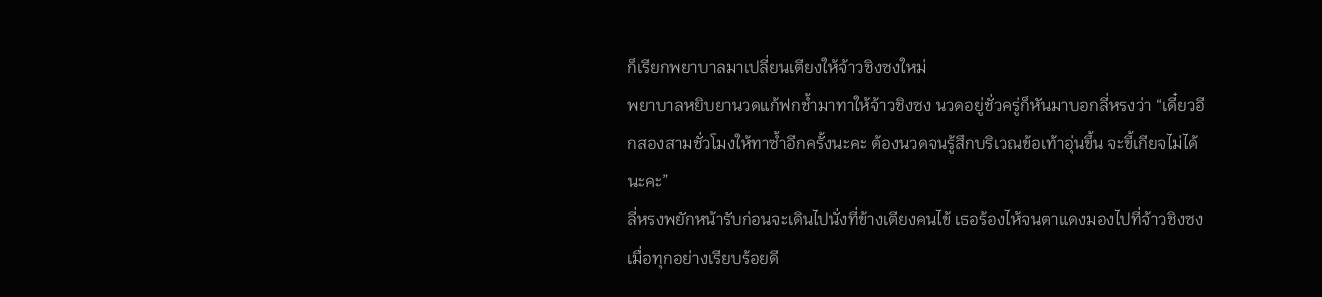ก็เรียกพยาบาลมาเปลี่ยนเตียงให้จ้าวชิงซงใหม่
พยาบาลหยิบยานวดแก้ฟกช้ำมาทาให้จ้าวชิงซง นวดอยู่ชั่วครู่ก็หันมาบอกลี่หรงว่า “เดี๋ยวอีกสองสามชั่วโมงให้ทาซ้ำอีกครั้งนะคะ ต้องนวดจนรู้สึกบริเวณข้อเท้าอุ่นขึ้น จะขี้เกียจไม่ได้นะคะ”
ลี่หรงพยักหน้ารับก่อนจะเดินไปนั่งที่ข้างเตียงคนไข้ เธอร้องไห้จนตาแดงมองไปที่จ้าวชิงซง
เมื่อทุกอย่างเรียบร้อยดี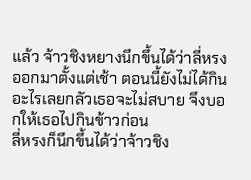แล้ว จ้าวชิงหยางนึกขึ้นได้ว่าลี่หรงออกมาตั้งแต่เช้า ตอนนี้ยังไม่ได้กินอะไรเลยกลัวเธอจะไม่สบาย จึงบอกให้เธอไปกินข้าวก่อน
ลี่หรงก็นึกขึ้นได้ว่าจ้าวชิง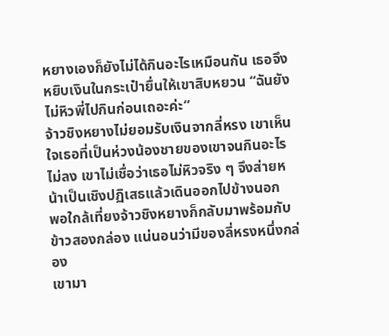หยางเองก็ยังไม่ได้กินอะไรเหมือนกัน เธอจึงหยิบเงินในกระเป๋ายื่นให้เขาสิบหยวน “ฉันยังไม่หิวพี่ไปกินก่อนเถอะค่ะ”
จ้าวชิงหยางไม่ยอมรับเงินจากลี่หรง เขาเห็นใจเธอที่เป็นห่วงน้องชายของเขาจนกินอะไรไม่ลง เขาไม่เชื่อว่าเธอไม่หิวจริง ๆ จึงส่ายหน้าเป็นเชิงปฏิเสธแล้วเดินออกไปข้างนอก
พอใกล้เที่ยงจ้าวชิงหยางก็กลับมาพร้อมกับข้าวสองกล่อง แน่นอนว่ามีของลี่หรงหนึ่งกล่อง
เขามา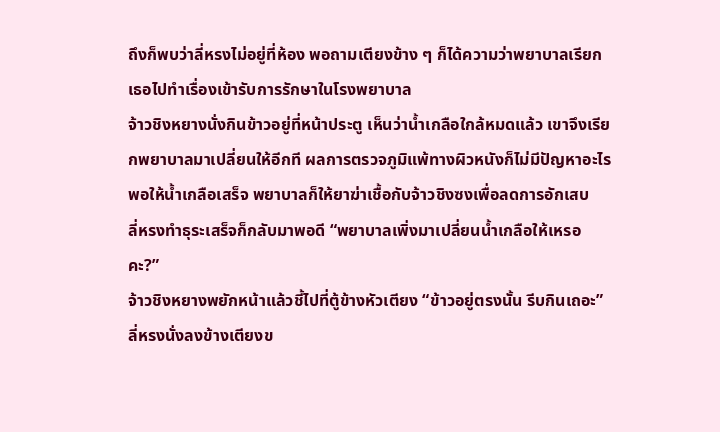ถึงก็พบว่าลี่หรงไม่อยู่ที่ห้อง พอถามเตียงข้าง ๆ ก็ได้ความว่าพยาบาลเรียกเธอไปทำเรื่องเข้ารับการรักษาในโรงพยาบาล
จ้าวชิงหยางนั่งกินข้าวอยู่ที่หน้าประตู เห็นว่าน้ำเกลือใกล้หมดแล้ว เขาจึงเรียกพยาบาลมาเปลี่ยนให้อีกที ผลการตรวจภูมิแพ้ทางผิวหนังก็ไม่มีปัญหาอะไร พอให้น้ำเกลือเสร็จ พยาบาลก็ให้ยาฆ่าเชื้อกับจ้าวชิงซงเพื่อลดการอักเสบ
ลี่หรงทำธุระเสร็จก็กลับมาพอดี “พยาบาลเพิ่งมาเปลี่ยนน้ำเกลือให้เหรอคะ?”
จ้าวชิงหยางพยักหน้าแล้วชี้ไปที่ตู้ข้างหัวเตียง “ข้าวอยู่ตรงนั้น รีบกินเถอะ”
ลี่หรงนั่งลงข้างเตียงข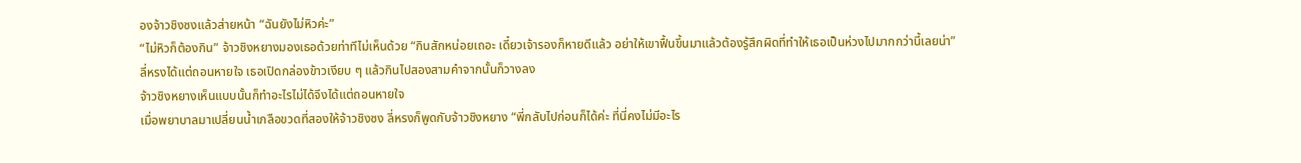องจ้าวชิงซงแล้วส่ายหน้า “ฉันยังไม่หิวค่ะ”
“ไม่หิวก็ต้องกิน” จ้าวชิงหยางมองเธอด้วยท่าทีไม่เห็นด้วย “กินสักหน่อยเถอะ เดี๋ยวเจ้ารองก็หายดีแล้ว อย่าให้เขาฟื้นขึ้นมาแล้วต้องรู้สึกผิดที่ทำให้เธอเป็นห่วงไปมากกว่านี้เลยน่า”
ลี่หรงได้แต่ถอนหายใจ เธอเปิดกล่องข้าวเงียบ ๆ แล้วกินไปสองสามคำจากนั้นก็วางลง
จ้าวชิงหยางเห็นแบบนั้นก็ทำอะไรไม่ได้จึงได้แต่ถอนหายใจ
เมื่อพยาบาลมาเปลี่ยนน้ำเกลือขวดที่สองให้จ้าวชิงซง ลี่หรงก็พูดกับจ้าวชิงหยาง “พี่กลับไปก่อนก็ได้ค่ะ ที่นี่คงไม่มีอะไร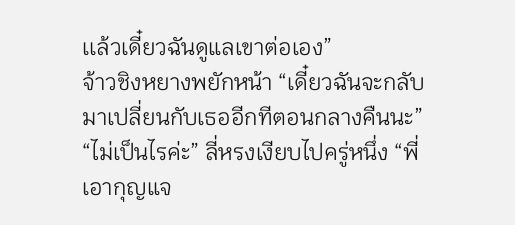เเล้วเดี๋ยวฉันดูแลเขาต่อเอง”
จ้าวชิงหยางพยักหน้า “เดี๋ยวฉันจะกลับมาเปลี่ยนกับเธออีกทีตอนกลางคืนนะ”
“ไม่เป็นไรค่ะ” ลี่หรงเงียบไปครู่หนึ่ง “พี่เอากุญแจ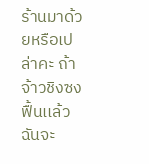ร้านมาด้วยหรือเปล่าคะ ถ้าจ้าวชิงซงฟื้นเเล้วฉันจะ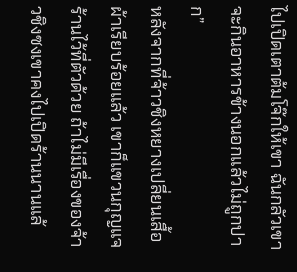ไปเปิดเตาต้มโจ๊กให้เขา ฉันกลัวเขาจะกินอาหารข้างนอกแล้วไม่ถูกปาก”
หลังจากที่จ้าวชิงหยางเปลี่ยนเสื้อผ้าเรียบร้อยแล้ว เขาก็แขวนกุญแจร้านไว้ที่ตัวด้วย ถ้าไม่มีเรื่องของจ้าวชิงซงเขาคงไปเปิดร้านนานแล้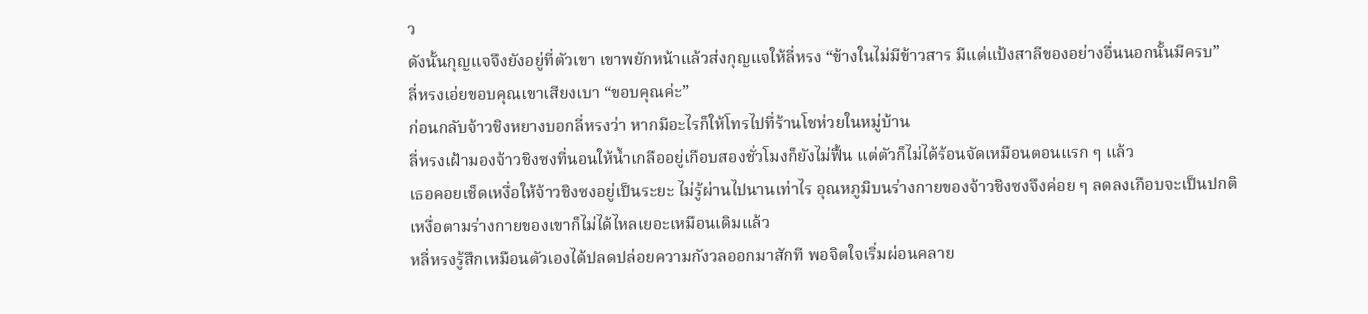ว
ดังนั้นกุญแจจึงยังอยู่ที่ตัวเขา เขาพยักหน้าแล้วส่งกุญแจให้ลี่หรง “ข้างในไม่มีข้าวสาร มีแต่แป้งสาลีของอย่างอื่นนอกนั้นมีครบ”
ลี่หรงเอ่ยขอบคุณเขาเสียงเบา “ขอบคุณค่ะ”
ก่อนกลับจ้าวชิงหยางบอกลี่หรงว่า หากมีอะไรก็ให้โทรไปที่ร้านโชห่วยในหมู่บ้าน
ลี่หรงเฝ้ามองจ้าวชิงซงที่นอนให้น้ำเกลืออยู่เกือบสองชั่วโมงก็ยังไม่ฟื้น แต่ตัวก็ไม่ได้ร้อนจัดเหมือนตอนแรก ๆ แล้ว
เธอคอยเช็ดเหงื่อให้จ้าวชิงซงอยู่เป็นระยะ ไม่รู้ผ่านไปนานเท่าไร อุณหภูมิบนร่างกายของจ้าวชิงซงจึงค่อย ๆ ลดลงเกือบจะเป็นปกติ
เหงื่อตามร่างกายของเขาก็ไม่ได้ไหลเยอะเหมือนเดิมแล้ว
หลี่หรงรู้สึกเหมือนตัวเองได้ปลดปล่อยความกังวลออกมาสักที พอจิตใจเริ่มผ่อนคลาย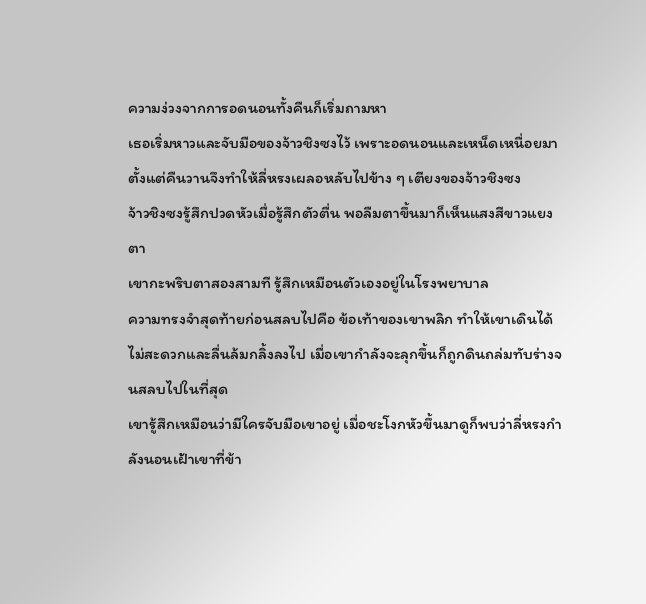ความง่วงจากการอดนอนทั้งคืนก็เริ่มถามหา
เธอเริ่มหาวและจับมือของจ้าวชิงซงไว้ เพราะอดนอนและเหน็ดเหนื่อยมาตั้งแต่คืนวานจึงทำให้ลี่หรงเผลอหลับไปข้าง ๆ เตียงของจ้าวชิงซง
จ้าวชิงซงรู้สึกปวดหัวเมื่อรู้สึกตัวตื่น พอลืมตาขึ้นมาก็เห็นแสงสีขาวแยงตา
เขากะพริบตาสองสามที รู้สึกเหมือนตัวเองอยู่ในโรงพยาบาล
ความทรงจำสุดท้ายก่อนสลบไปคือ ข้อเท้าของเขาพลิก ทำให้เขาเดินได้ไม่สะดวกและลื่นล้มกลิ้งลงไป เมื่อเขากำลังจะลุกขึ้นก็ถูกดินถล่มทับร่างจนสลบไปในที่สุด
เขารู้สึกเหมือนว่ามีใครจับมือเขาอยู่ เมื่อชะโงกหัวขึ้นมาดูก็พบว่าลี่หรงกำลังนอนเฝ้าเขาที่ข้า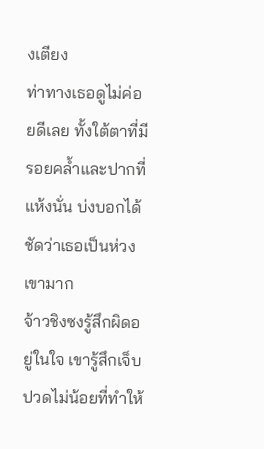งเตียง
ท่าทางเธอดูไม่ค่อยดีเลย ทั้งใต้ตาที่มีรอยคล้ำและปากที่แห้งนั่น บ่งบอกได้ชัดว่าเธอเป็นห่วงเขามาก
จ้าวชิงซงรู้สึกผิดอยู่ในใจ เขารู้สึกเจ็บปวดไม่น้อยที่ทำให้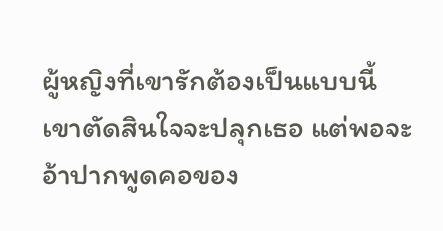ผู้หญิงที่เขารักต้องเป็นแบบนี้
เขาตัดสินใจจะปลุกเธอ แต่พอจะอ้าปากพูดคอของ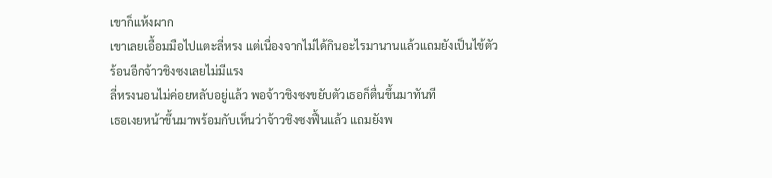เขาก็แห้งผาก
เขาเลยเอื้อมมือไปแตะลี่หรง แต่เนื่องจากไม่ได้กินอะไรมานานแล้วแถมยังเป็นไข้ตัวร้อนอีกจ้าวชิงซงเลยไม่มีแรง
ลี่หรงนอนไม่ค่อยหลับอยู่แล้ว พอจ้าวชิงซงขยับตัวเธอก็ตื่นขึ้นมาทันที
เธอเงยหน้าขึ้นมาพร้อมกับเห็นว่าจ้าวชิงซงฟื้นแล้ว แถมยังพ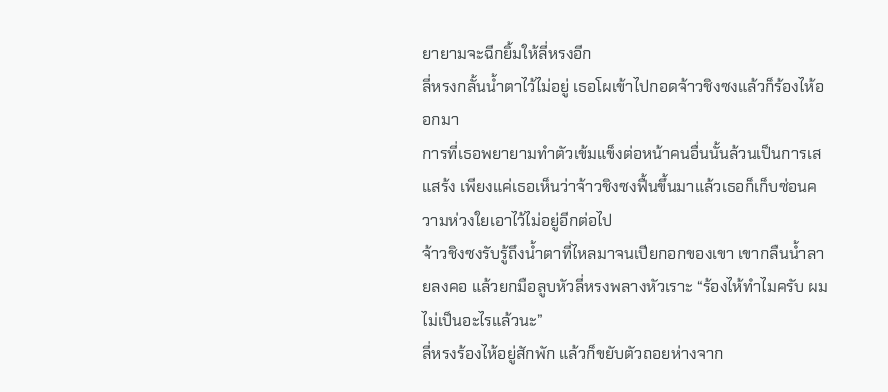ยายามจะฉีกยิ้มให้ลี่หรงอีก
ลี่หรงกลั้นน้ำตาไว้ไม่อยู่ เธอโผเข้าไปกอดจ้าวชิงซงแล้วก็ร้องไห้ออกมา
การที่เธอพยายามทำตัวเข้มแข็งต่อหน้าคนอื่นนั้นล้วนเป็นการเสแสร้ง เพียงแค่เธอเห็นว่าจ้าวชิงซงฟื้นขึ้นมาแล้วเธอก็เก็บซ่อนความห่วงใยเอาไว้ไม่อยู่อีกต่อไป
จ้าวชิงซงรับรู้ถึงน้ำตาที่ไหลมาจนเปียกอกของเขา เขากลืนน้ำลายลงคอ แล้วยกมือลูบหัวลี่หรงพลางหัวเราะ “ร้องไห้ทำไมครับ ผมไม่เป็นอะไรแล้วนะ”
ลี่หรงร้องไห้อยู่สักพัก แล้วก็ขยับตัวถอยห่างจาก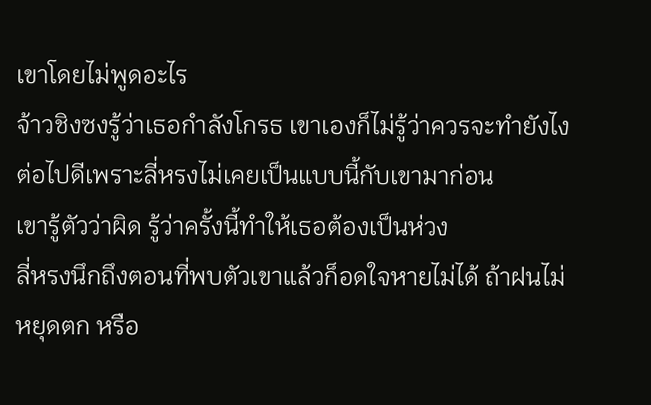เขาโดยไม่พูดอะไร
จ้าวชิงซงรู้ว่าเธอกำลังโกรธ เขาเองก็ไม่รู้ว่าควรจะทำยังไงต่อไปดีเพราะลี่หรงไม่เคยเป็นแบบนี้กับเขามาก่อน
เขารู้ตัวว่าผิด รู้ว่าครั้งนี้ทำให้เธอต้องเป็นห่วง
ลี่หรงนึกถึงตอนที่พบตัวเขาแล้วก็อดใจหายไม่ได้ ถ้าฝนไม่หยุดตก หรือ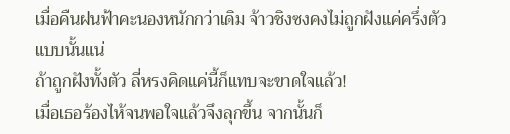เมื่อคืนฝนฟ้าคะนองหนักกว่าเดิม จ้าวชิงซงคงไม่ถูกฝังแค่ครึ่งตัวแบบนั้นแน่
ถ้าถูกฝังทั้งตัว ลี่หรงคิดแค่นี้ก็แทบจะขาดใจแล้ว!
เมื่อเธอร้องไห้จนพอใจแล้วจึงลุกขึ้น จากนั้นก็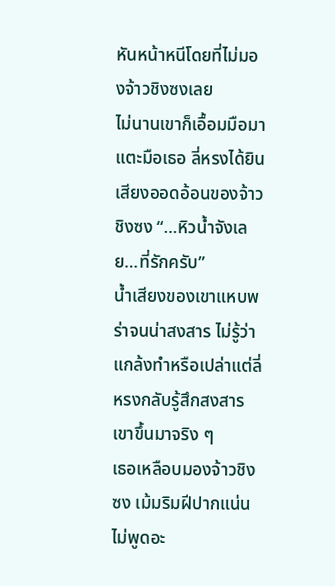หันหน้าหนีโดยที่ไม่มองจ้าวชิงซงเลย
ไม่นานเขาก็เอื้อมมือมาแตะมือเธอ ลี่หรงได้ยินเสียงออดอ้อนของจ้าวชิงซง “…หิวน้ำจังเลย…ที่รักครับ”
น้ำเสียงของเขาแหบพร่าจนน่าสงสาร ไม่รู้ว่าแกล้งทำหรือเปล่าแต่ลี่หรงกลับรู้สึกสงสารเขาขึ้นมาจริง ๆ
เธอเหลือบมองจ้าวชิงซง เม้มริมฝีปากแน่นไม่พูดอะ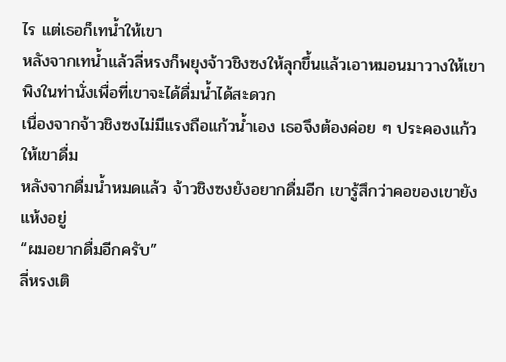ไร แต่เธอก็เทน้ำให้เขา
หลังจากเทน้ำแล้วลี่หรงก็พยุงจ้าวชิงซงให้ลุกขึ้นแล้วเอาหมอนมาวางให้เขาพิงในท่านั่งเพื่อที่เขาจะได้ดื่มน้ำได้สะดวก
เนื่องจากจ้าวชิงซงไม่มีแรงถือแก้วน้ำเอง เธอจึงต้องค่อย ๆ ประคองแก้วให้เขาดื่ม
หลังจากดื่มน้ำหมดแล้ว จ้าวชิงซงยังอยากดื่มอีก เขารู้สึกว่าคอของเขายังแห้งอยู่
“ผมอยากดื่มอีกครับ”
ลี่หรงเติ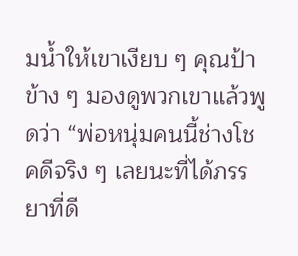มน้ำให้เขาเงียบ ๆ คุณป้าข้าง ๆ มองดูพวกเขาแล้วพูดว่า “พ่อหนุ่มคนนี้ช่างโชคดีจริง ๆ เลยนะที่ได้ภรรยาที่ดี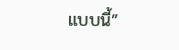แบบนี้”